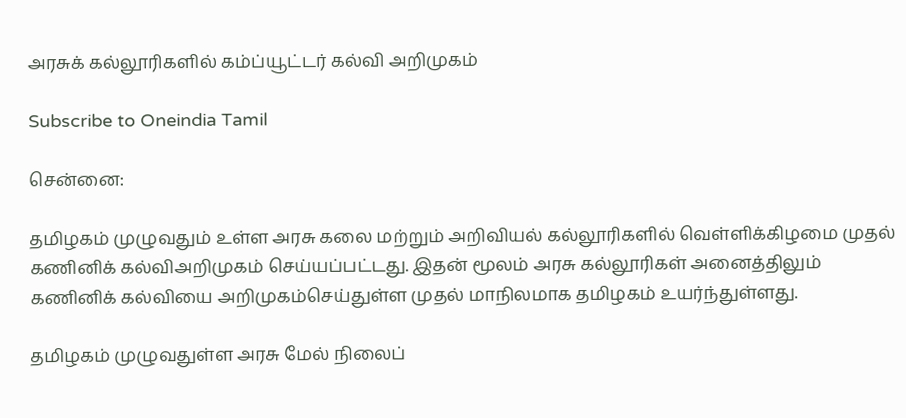அரசுக் கல்லூரிகளில் கம்ப்யூட்டர் கல்வி அறிமுகம்

Subscribe to Oneindia Tamil

சென்னை:

தமிழகம் முழுவதும் உள்ள அரசு கலை மற்றும் அறிவியல் கல்லூரிகளில் வெள்ளிக்கிழமை முதல் கணினிக் கல்விஅறிமுகம் செய்யப்பட்டது. இதன் மூலம் அரசு கல்லூரிகள் அனைத்திலும் கணினிக் கல்வியை அறிமுகம்செய்துள்ள முதல் மாநிலமாக தமிழகம் உயர்ந்துள்ளது.

தமிழகம் முழுவதுள்ள அரசு மேல் நிலைப்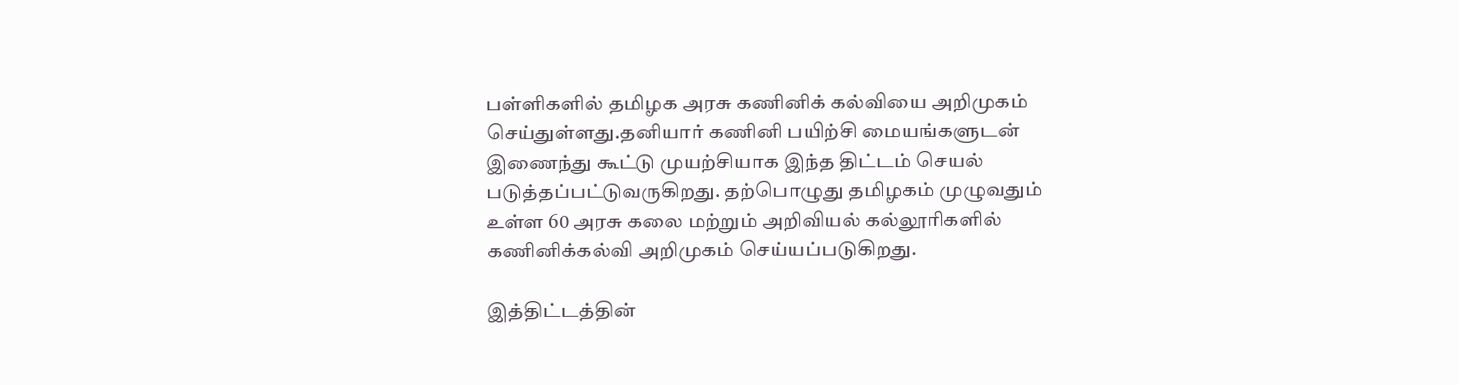பள்ளிகளில் தமிழக அரசு கணினிக் கல்வியை அறிமுகம் செய்துள்ளது.தனியார் கணினி பயிற்சி மையங்களுடன் இணைந்து கூட்டு முயற்சியாக இந்த திட்டம் செயல் படுத்தப்பட்டுவருகிறது. தற்பொழுது தமிழகம் முழுவதும் உள்ள 60 அரசு கலை மற்றும் அறிவியல் கல்லூரிகளில் கணினிக்கல்வி அறிமுகம் செய்யப்படுகிறது.

இத்திட்டத்தின்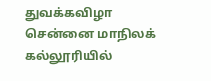துவக்கவிழா சென்னை மாநிலக் கல்லூரியில்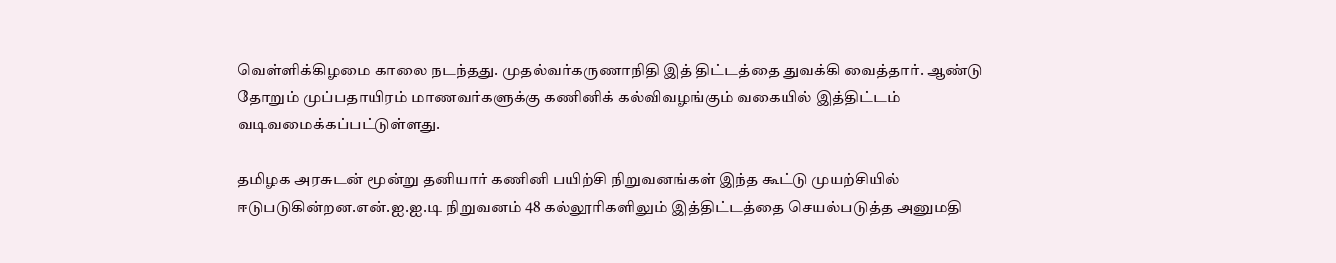வெள்ளிக்கிழமை காலை நடந்தது. முதல்வர்கருணாநிதி இத் திட்டத்தை துவக்கி வைத்தார். ஆண்டு தோறும் முப்பதாயிரம் மாணவர்களுக்கு கணினிக் கல்விவழங்கும் வகையில் இத்திட்டம் வடிவமைக்கப்பட்டுள்ளது.

தமிழக அரசுடன் மூன்று தனியார் கணினி பயிற்சி நிறுவனங்கள் இந்த கூட்டு முயற்சியில் ஈடுபடுகின்றன.என்.ஐ.ஐ.டி நிறுவனம் 48 கல்லூரிகளிலும் இத்திட்டத்தை செயல்படுத்த அனுமதி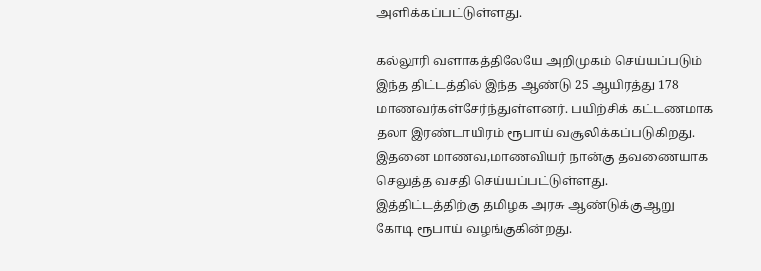அளிக்கப்பட்டுள்ளது.

கல்லூரி வளாகத்திலேயே அறிமுகம் செய்யப்படும் இந்த திட்டத்தில் இந்த ஆண்டு 25 ஆயிரத்து 178 மாணவர்கள்சேர்ந்துள்ளனர். பயிற்சிக் கட்டணமாக தலா இரண்டாயிரம் ரூபாய் வசூலிக்கப்படுகிறது. இதனை மாணவ,மாணவியர் நான்கு தவணையாக செலுத்த வசதி செய்யப்பட்டுள்ளது. இத்திட்டத்திற்கு தமிழக அரசு ஆண்டுக்குஆறு கோடி ரூபாய் வழங்குகின்றது.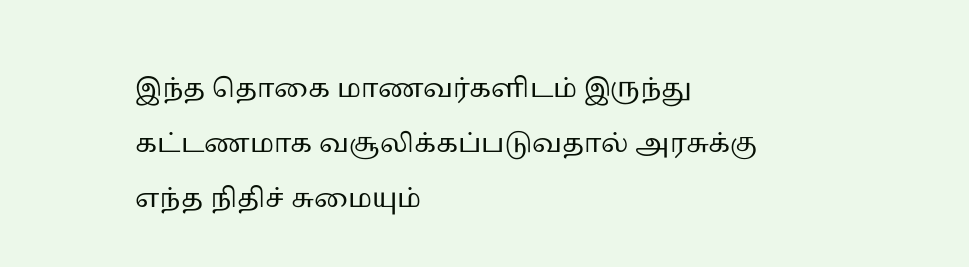இந்த தொகை மாணவர்களிடம் இருந்து கட்டணமாக வசூலிக்கப்படுவதால் அரசுக்கு எந்த நிதிச் சுமையும்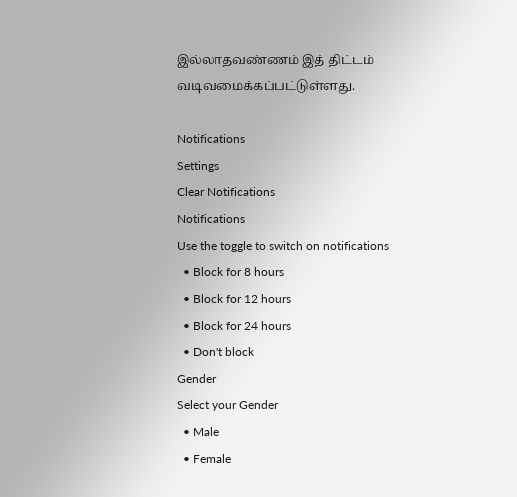இல்லாதவண்ணம் இத் திட்டம் வடிவமைக்கப்பட்டுள்ளது.

Notifications
Settings
Clear Notifications
Notifications
Use the toggle to switch on notifications
  • Block for 8 hours
  • Block for 12 hours
  • Block for 24 hours
  • Don't block
Gender
Select your Gender
  • Male
  • Female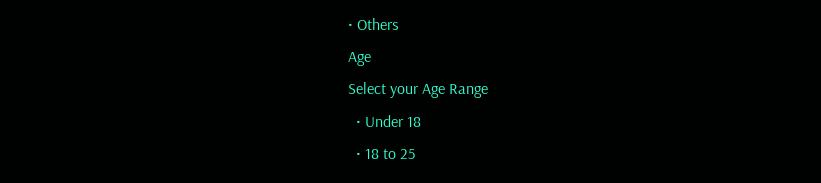• Others
Age
Select your Age Range
  • Under 18
  • 18 to 25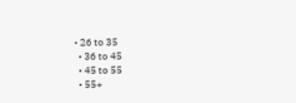• 26 to 35
  • 36 to 45
  • 45 to 55
  • 55+